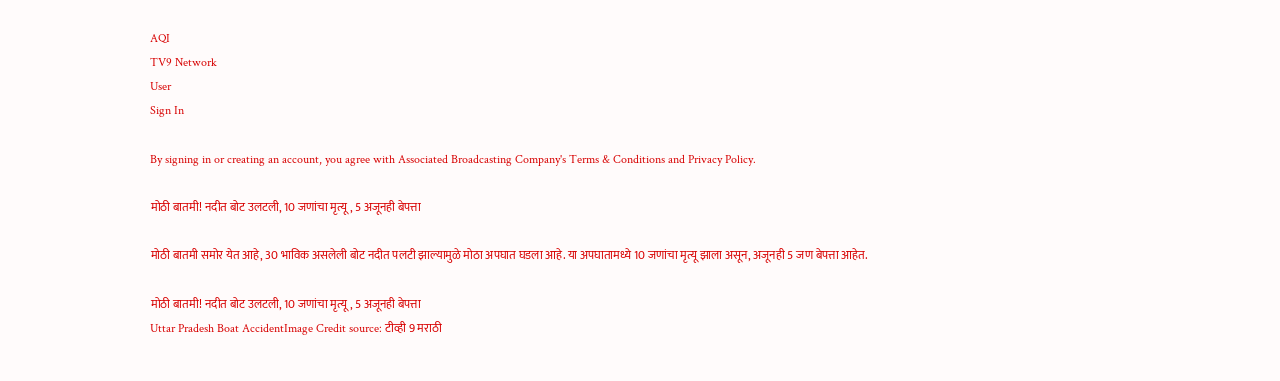AQI
TV9 Network
User
Sign In

By signing in or creating an account, you agree with Associated Broadcasting Company's Terms & Conditions and Privacy Policy.

मोठी बातमी! नदीत बोट उलटली, 10 जणांचा मृत्यू, 5 अजूनही बेपत्ता

मोठी बातमी समोर येत आहे, 30 भाविक असलेली बोट नदीत पलटी झाल्यामुळे मोठा अपघात घडला आहे. या अपघातामध्ये 10 जणांचा मृत्यू झाला असून, अजूनही 5 जण बेपत्ता आहेत.

मोठी बातमी! नदीत बोट उलटली, 10 जणांचा मृत्यू, 5 अजूनही बेपत्ता
Uttar Pradesh Boat AccidentImage Credit source: टीव्ही 9 मराठी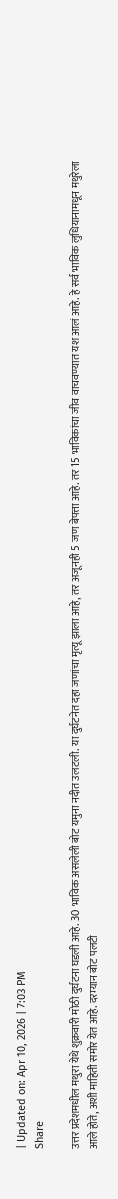| Updated on: Apr 10, 2026 | 7:03 PM
Share

उत्तर प्रदेशमधील मथुरा येथे शुक्रवारी मोठी दुर्घटना घडली आहे. 30 भाविक असलेली बोट यमुना नदीत उलटली. या दुर्घटनेत दहा जणांचा मृत्यू झाला आहे, तर अजूनही 5 जण बेपत्ता आहे. तर 15 भाविकांचा जीव वाचवण्यात यश आलं आहे. हे सर्व भाविक लुधियानामधून मथुरेला आले होते, अशी माहिती समोर येत आहे. दरम्यान बोट पलटी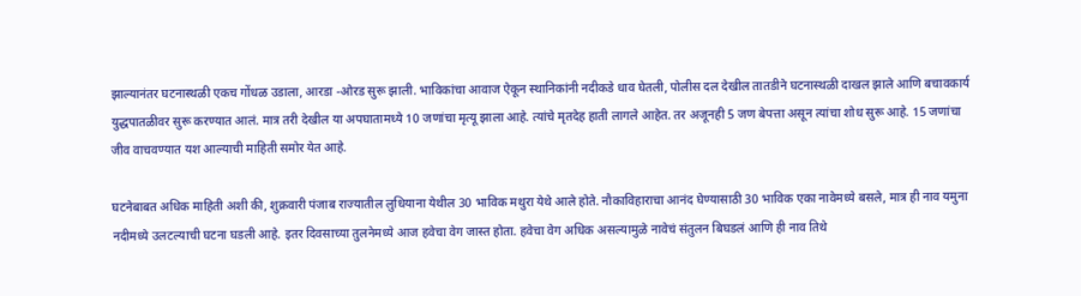झाल्यानंतर घटनास्थळी एकच गोंधळ उडाला, आरडा -ओरड सुरू झाली. भाविकांचा आवाज ऐकून स्थानिकांनी नदीकडे धाव घेतली, पोलीस दल देखील तातडीने घटनास्थळी दाखल झाले आणि बचावकार्य युद्धपातळीवर सुरू करण्यात आलं. मात्र तरी देखील या अपघातामध्ये 10 जणांचा मृत्यू झाला आहे. त्यांचे मृतदेह हाती लागले आहेत. तर अजूनही 5 जण बेपत्ता असून त्यांचा शोध सुरू आहे. 15 जणांचा जीव वाचवण्यात यश आल्याची माहिती समोर येत आहे.

घटनेबाबत अधिक माहिती अशी की, शुक्रवारी पंजाब राज्यातील लुधियाना येथील 30 भाविक मथुरा येथे आले होते. नौकाविहाराचा आनंद घेण्यासाठी 30 भाविक एका नावेमध्ये बसले, मात्र ही नाव यमुना नदीमध्ये उलटल्याची घटना घडली आहे. इतर दिवसाच्या तुलनेमध्ये आज हवेचा वेग जास्त होता. हवेचा वेग अधिक असल्यामुळे नावेचं संतुलन बिघडलं आणि ही नाव तिथे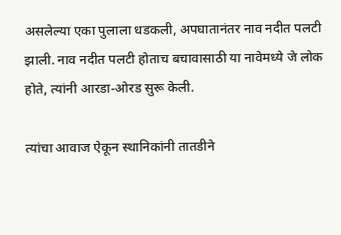असलेल्या एका पुलाला धडकली, अपघातानंतर नाव नदीत पलटी झाली. नाव नदीत पलटी होताच बचावासाठी या नावेमध्ये जे लोक होते, त्यांनी आरडा-ओरड सुरू केली.

त्यांचा आवाज ऐकून स्थानिकांनी तातडीने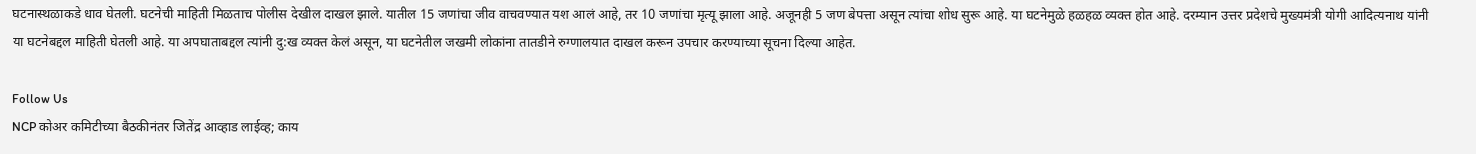घटनास्थळाकडे धाव घेतली. घटनेची माहिती मिळताच पोलीस देखील दाखल झाले. यातील 15 जणांचा जीव वाचवण्यात यश आलं आहे, तर 10 जणांचा मृत्यू झाला आहे. अजूनही 5 जण बेपत्ता असून त्यांचा शोध सुरू आहे. या घटनेमुळे हळहळ व्यक्त होत आहे. दरम्यान उत्तर प्रदेशचे मुख्यमंत्री योगी आदित्यनाथ यांनी या घटनेबद्दल माहिती घेतली आहे. या अपघाताबद्दल त्यांनी दु:ख व्यक्त केलं असून, या घटनेतील जखमी लोकांना तातडीने रुग्णालयात दाखल करून उपचार करण्याच्या सूचना दिल्या आहेत.

Follow Us
NCP कोअर कमिटीच्या बैठकीनंतर जितेंद्र आव्हाड लाईव्ह; काय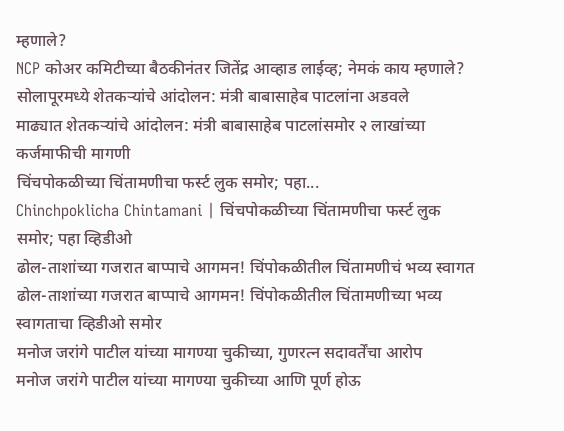म्हणाले?
NCP कोअर कमिटीच्या बैठकीनंतर जितेंद्र आव्हाड लाईव्ह; नेमकं काय म्हणाले?
सोलापूरमध्ये शेतकऱ्यांचे आंदोलन: मंत्री बाबासाहेब पाटलांना अडवले
माढ्यात शेतकऱ्यांचे आंदोलन: मंत्री बाबासाहेब पाटलांसमोर २ लाखांच्या कर्जमाफीची मागणी
चिंचपोकळीच्या चिंतामणीचा फर्स्ट लुक समोर; पहा...
Chinchpoklicha Chintamani | चिंचपोकळीच्या चिंतामणीचा फर्स्ट लुक समोर; पहा व्हिडीओ
ढोल-ताशांच्या गजरात बाप्पाचे आगमन! चिंपोकळीतील चिंतामणीचं भव्य स्वागत
ढोल-ताशांच्या गजरात बाप्पाचे आगमन! चिंपोकळीतील चिंतामणीच्या भव्य स्वागताचा व्हिडीओ समोर
मनोज जरांगे पाटील यांच्या मागण्या चुकीच्या, गुणरत्न सदावर्तेंचा आरोप
मनोज जरांगे पाटील यांच्या मागण्या चुकीच्या आणि पूर्ण होऊ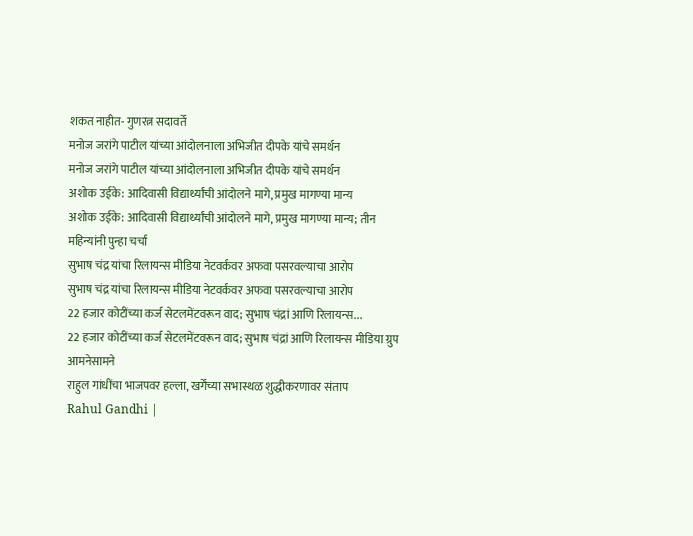शकत नाहीत- गुणरत्न सदावर्ते
मनोज जरांगे पाटील यांच्या आंदोलनाला अभिजीत दीपके यांचे समर्थन
मनोज जरांगे पाटील यांच्या आंदोलनाला अभिजीत दीपके यांचे समर्थन
अशोक उईके: आदिवासी विद्यार्थ्यांची आंदोलने मागे, प्रमुख मागण्या मान्य
अशोक उईके: आदिवासी विद्यार्थ्यांची आंदोलने मागे, प्रमुख मागण्या मान्य; तीन महिन्यांनी पुन्हा चर्चा
सुभाष चंद्र यांचा रिलायन्स मीडिया नेटवर्कवर अफवा पसरवल्याचा आरोप
सुभाष चंद्र यांचा रिलायन्स मीडिया नेटवर्कवर अफवा पसरवल्याचा आरोप
22 हजार कोटींच्या कर्ज सेटलमेंटवरून वाद; सुभाष चंद्रां आणि रिलायन्स...
22 हजार कोटींच्या कर्ज सेटलमेंटवरून वाद; सुभाष चंद्रां आणि रिलायन्स मीडिया ग्रुप आमनेसामने
राहुल गांधींचा भाजपवर हल्ला, खर्गेंच्या सभास्थळ शुद्धीकरणावर संताप
Rahul Gandhi |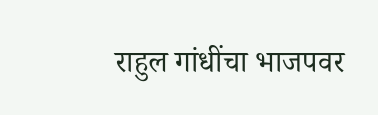राहुल गांधींचा भाजपवर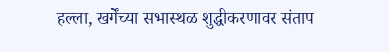हल्ला, खर्गेंच्या सभास्थळ शुद्धीकरणावर संताप